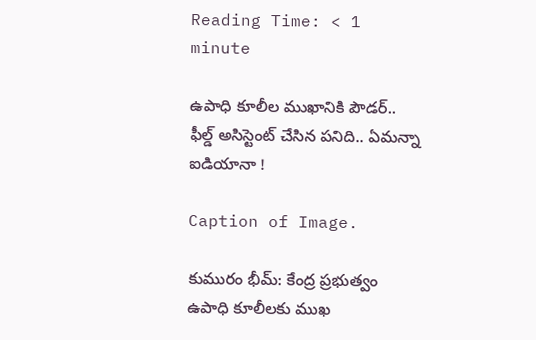Reading Time: < 1 minute

ఉపాధి కూలీల‌ ‌ముఖానికి పౌడర్.. ఫీల్డ్ అసిస్టెంట్ చేసిన పనిది.. ఏమన్నా ఐడియానా !

Caption of Image.

కుమురం భీమ్: కేంద్ర ప్రభుత్వం ఉపాధి కూలీలకు ముఖ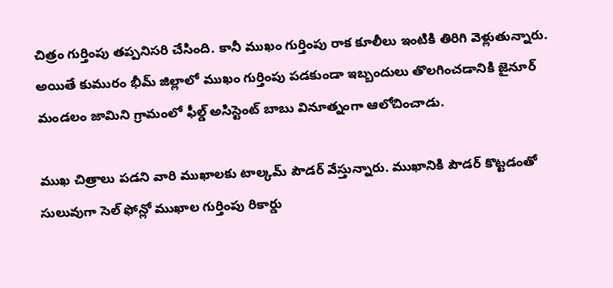చిత్రం గుర్తింపు తప్పనిసరి చేసింది. కానీ ముఖం గుర్తింపు రాక కూలీలు ఇంటికి తిరిగి వెళ్లుతున్నారు. అయితే కుమురం భీమ్ జిల్లాలో ముఖం గుర్తింపు పడకుండా ఇబ్బందులు తొలగించడానికి జైనూర్ మండలం జామిని గ్రామంలో ఫీల్డ్ అసిస్టెంట్ బాబు వినూత్నంగా ఆలోచించాడు.

ముఖ చిత్రాలు పడని వారి ముఖాలకు టాల్కమ్ పౌడర్ వేస్తున్నారు. ముఖానికి పౌడర్ కొట్టడంతో సులువుగా సెల్ ఫోన్లో ముఖాల గుర్తింపు రికార్డు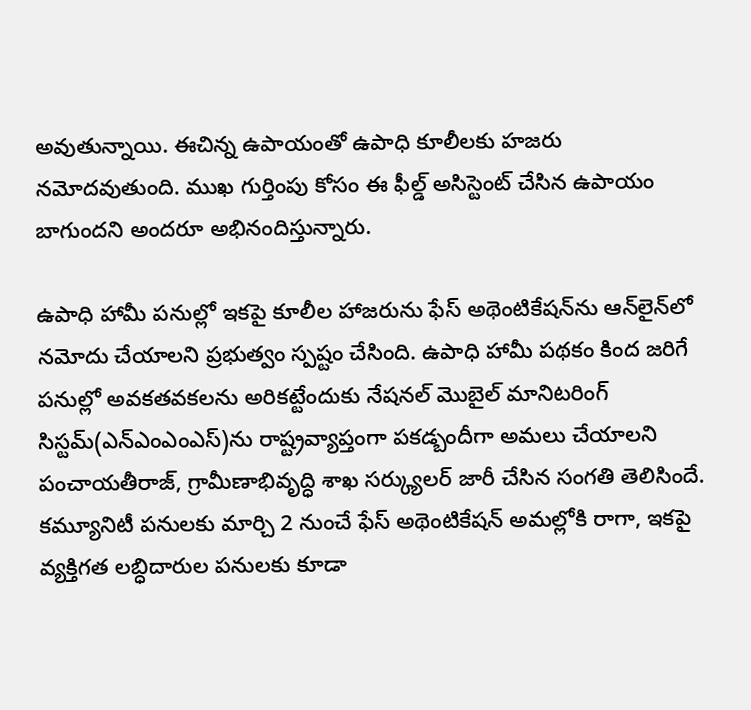అవుతున్నాయి. ఈచిన్న ఉపాయంతో ఉపాధి కూలీలకు హజరు నమోదవుతుంది. ముఖ గుర్తింపు కోసం ఈ ఫీల్డ్ అసిస్టెంట్ చేసిన ఉపాయం బాగుందని అందరూ అభినందిస్తున్నారు.

ఉపాధి హామీ పనుల్లో ఇకపై కూలీల హాజరును ఫేస్ అథెంటికేషన్‌ను ఆన్‌లైన్‌లో నమోదు చేయాలని ప్రభుత్వం స్పష్టం చేసింది. ఉపాధి హామీ పథకం కింద జరిగే పనుల్లో అవకతవకలను అరికట్టేందుకు నేషనల్ మొబైల్ మానిటరింగ్ సిస్టమ్(ఎన్‌ఎంఎంఎస్)ను రాష్ట్రవ్యాప్తంగా పకడ్బందీగా అమలు చేయాలని పంచాయతీరాజ్, గ్రామీణాభివృద్ధి శాఖ సర్క్యులర్ జారీ చేసిన సంగతి తెలిసిందే. కమ్యూనిటీ పనులకు మార్చి 2 నుంచే ఫేస్ అథెంటికేషన్ అమల్లోకి రాగా, ఇకపై వ్యక్తిగత లబ్ధిదారుల పనులకు కూడా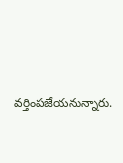వర్తింపజేయనున్నారు.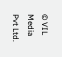© VIL Media Pvt Ltd.